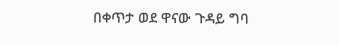በቀጥታ ወደ ዋናው ጉዳይ ግባ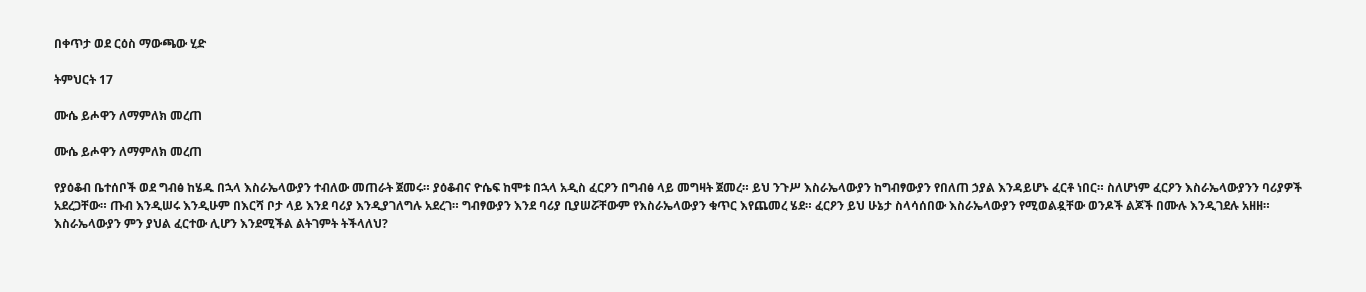በቀጥታ ወደ ርዕስ ማውጫው ሂድ

ትምህርት 17

ሙሴ ይሖዋን ለማምለክ መረጠ

ሙሴ ይሖዋን ለማምለክ መረጠ

የያዕቆብ ቤተሰቦች ወደ ግብፅ ከሄዱ በኋላ እስራኤላውያን ተብለው መጠራት ጀመሩ። ያዕቆብና ዮሴፍ ከሞቱ በኋላ አዲስ ፈርዖን በግብፅ ላይ መግዛት ጀመረ። ይህ ንጉሥ እስራኤላውያን ከግብፃውያን የበለጠ ኃያል እንዳይሆኑ ፈርቶ ነበር። ስለሆነም ፈርዖን እስራኤላውያንን ባሪያዎች አደረጋቸው። ጡብ እንዲሠሩ እንዲሁም በእርሻ ቦታ ላይ እንደ ባሪያ እንዲያገለግሉ አደረገ። ግብፃውያን እንደ ባሪያ ቢያሠሯቸውም የእስራኤላውያን ቁጥር እየጨመረ ሄደ። ፈርዖን ይህ ሁኔታ ስላሳሰበው እስራኤላውያን የሚወልዷቸው ወንዶች ልጆች በሙሉ እንዲገደሉ አዘዘ። እስራኤላውያን ምን ያህል ፈርተው ሊሆን እንደሚችል ልትገምት ትችላለህ?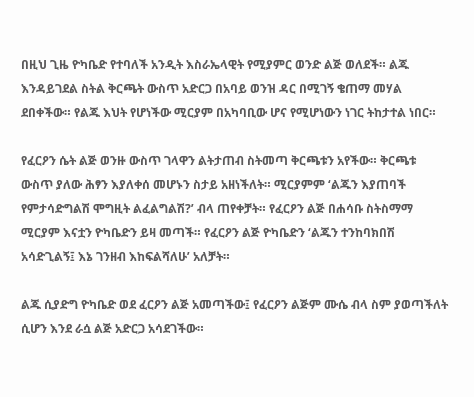በዚህ ጊዜ ዮካቤድ የተባለች አንዲት እስራኤላዊት የሚያምር ወንድ ልጅ ወለደች። ልጁ እንዳይገደል ስትል ቅርጫት ውስጥ አድርጋ በአባይ ወንዝ ዳር በሚገኝ ቄጠማ መሃል ደበቀችው። የልጁ እህት የሆነችው ሚርያም በአካባቢው ሆና የሚሆነውን ነገር ትከታተል ነበር።

የፈርዖን ሴት ልጅ ወንዙ ውስጥ ገላዋን ልትታጠብ ስትመጣ ቅርጫቱን አየችው። ቅርጫቱ ውስጥ ያለው ሕፃን እያለቀሰ መሆኑን ስታይ አዘነችለት። ሚርያምም ‘ልጁን እያጠባች የምታሳድግልሽ ሞግዚት ልፈልግልሽ?’ ብላ ጠየቀቻት። የፈርዖን ልጅ በሐሳቡ ስትስማማ ሚርያም እናቷን ዮካቤድን ይዛ መጣች። የፈርዖን ልጅ ዮካቤድን ‘ልጁን ተንከባክበሽ አሳድጊልኝ፤ እኔ ገንዘብ እከፍልሻለሁ’ አለቻት።

ልጁ ሲያድግ ዮካቤድ ወደ ፈርዖን ልጅ አመጣችው፤ የፈርዖን ልጅም ሙሴ ብላ ስም ያወጣችለት ሲሆን እንደ ራሷ ልጅ አድርጋ አሳደገችው።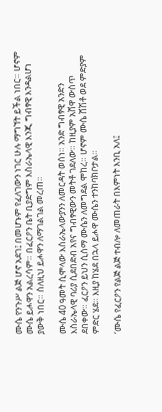ሙሴ የንጉሥ ልጅ ሆኖ አደገ፤ በመሆኑም የፈለገውን ነገር ሁሉ ማግኘት ይችል ነበር። ሆኖም ሙሴ ይሖዋን አልረሳም። በፈርዖን ቤት ቢያድግም እስራኤላዊ እንጂ ግብፃዊ እንዳልሆነ ያውቅ ነበር። ስለዚህ ይሖዋን ለማገልገል መረጠ።

ሙሴ 40 ዓመት ሲሞላው እስራኤላውያንን ለመርዳት ወሰነ። አንድ ግብፃዊ አንድን እስራኤላዊ ባሪያ ሲደበድብ አየና ግብፃዊውን መትቶ ገደለው። ከዚያም አሸዋ ውስጥ ደበቀው። ፈርዖን ይህን ሲሰማ ሙሴን ለመግደል ሞከረ። ሆኖም ሙሴ ሸሽቶ ወደ ምድያም ምድር ሄደ። እዚያ ከሄደ በኋላ ይሖዋ ሙሴን ተንከባክቦታል።

‘ሙሴ የፈርዖን የልጅ ልጅ ተብሎ ለመጠራት በእምነት እንቢ አለ፤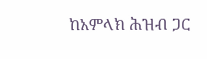ከአምላክ ሕዝብ ጋር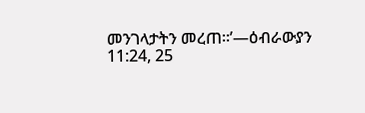መንገላታትን መረጠ።’—ዕብራውያን 11:24, 25